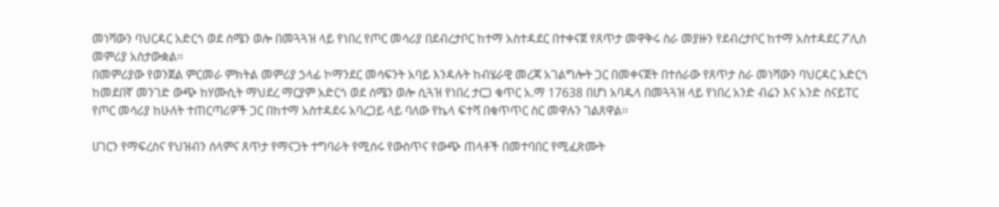መነሻውን ባህርዳር አድርጎ ወደ ሰሜን ወሎ በመጓጓዝ ላይ የነበረ የጦር መሳሪያ በደብረታቦር ከተማ አስተዳደር በተቀናጀ የጸጥታ መዋቅሩ ስራ መያዙን የደብረታቦር ከተማ አስተዳደር ፖሊስ መምሪያ አስታውቋል፡፡
በመምሪያው የወንጀል ምርመራ ምክትል መምሪያ ኃላፊ ኮማንደር መሳፍንት አባይ እንዳሉት ከብሄራዊ መረጃ አገልግሎት ጋር በመቀናጀት በተሰራው የጸጥታ ስራ መነሻውን ባህርዳር አድርጎ ከመደበኛ መንገድ ውጭ ከሃሙሲት ማህደረ ማርያም አድርጎ ወደ ሰሜን ወሎ ሲጓዝ የነበረ ታርጋ ቁጥር አ.ማ 17638 በሆነ አባዱላ በመጓጓዝ ላይ የነበረ አንድ ብሬን እና አንድ ስናይፐር የጦር መሳሪያ ከሁለት ተጠርጣሪዎች ጋር በከተማ አስተዳደሩ አባረጋይ ላይ ባለው የኬላ ፍተሻ በቁጥጥር ስር መዋሉን ገልጸዋል፡፡

ሀገርን የማፍረስና የህዝብን ሰላምና ጸጥታ የማናጋት ተግባራት የሚሰሩ የውስጥና የውጭ ጠላቶች በመተባበር የሚፈጽሙት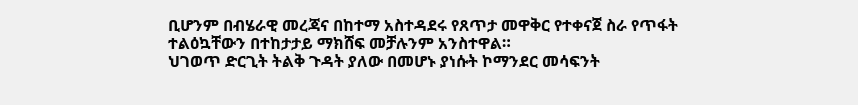ቢሆንም በብሄራዊ መረጃና በከተማ አስተዳደሩ የጸጥታ መዋቅር የተቀናጀ ስራ የጥፋት ተልዕኳቸውን በተከታታይ ማክሸፍ መቻሉንም አንስተዋል።
ህገወጥ ድርጊት ትልቅ ጉዳት ያለው በመሆኑ ያነሱት ኮማንደር መሳፍንት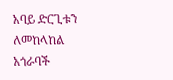አባይ ድርጊቱን ለመከላከል አጎራባች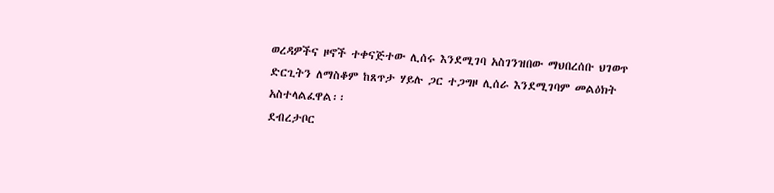ወረዳዎችና ዞኖች ተቀናጅተው ሊሰሩ እንደሚገባ አስገንዝበው ማህበረሰቡ ህገወጥ ድርጊትን ለማስቆም ከጸጥታ ሃይሉ ጋር ተጋግዞ ሊሰራ እንደሚገባም መልዕክት አስተላልፈዋል፡፡
ደብረታቦር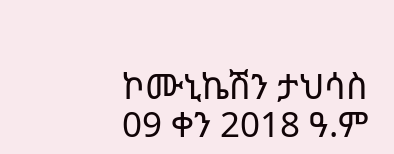ኮሙኒኬሽን ታህሳስ 09 ቀን 2018 ዓ.ም